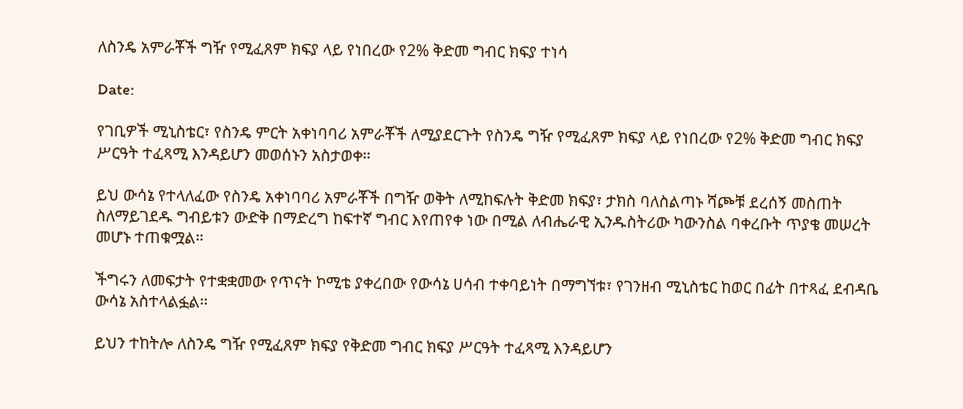ለስንዴ አምራቾች ግዥ የሚፈጸም ክፍያ ላይ የነበረው የ2% ቅድመ ግብር ክፍያ ተነሳ

Date:

የገቢዎች ሚኒስቴር፣ የስንዴ ምርት አቀነባባሪ አምራቾች ለሚያደርጉት የስንዴ ግዥ የሚፈጸም ክፍያ ላይ የነበረው የ2% ቅድመ ግብር ክፍያ ሥርዓት ተፈጻሚ እንዳይሆን መወሰኑን አስታወቀ።

ይህ ውሳኔ የተላለፈው የስንዴ አቀነባባሪ አምራቾች በግዥ ወቅት ለሚከፍሉት ቅድመ ክፍያ፣ ታክስ ባለስልጣኑ ሻጮቹ ደረሰኝ መስጠት ስለማይገደዱ ግብይቱን ውድቅ በማድረግ ከፍተኛ ግብር እየጠየቀ ነው በሚል ለብሔራዊ ኢንዱስትሪው ካውንስል ባቀረቡት ጥያቄ መሠረት መሆኑ ተጠቁሟል።

ችግሩን ለመፍታት የተቋቋመው የጥናት ኮሚቴ ያቀረበው የውሳኔ ሀሳብ ተቀባይነት በማግኘቱ፣ የገንዘብ ሚኒስቴር ከወር በፊት በተጻፈ ደብዳቤ ውሳኔ አስተላልፏል።

ይህን ተከትሎ ለስንዴ ግዥ የሚፈጸም ክፍያ የቅድመ ግብር ክፍያ ሥርዓት ተፈጻሚ እንዳይሆን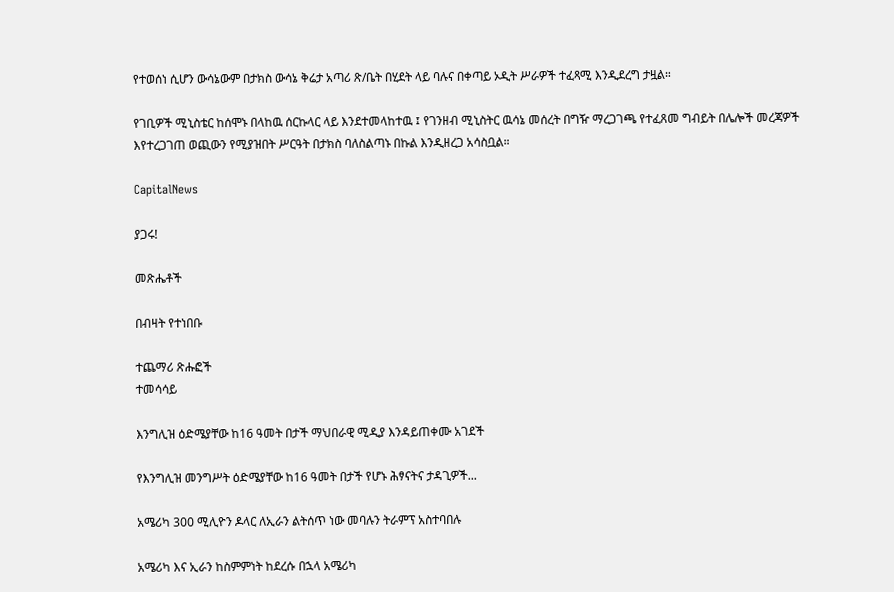የተወሰነ ሲሆን ውሳኔውም በታክስ ውሳኔ ቅሬታ አጣሪ ጽ/ቤት በሂደት ላይ ባሉና በቀጣይ ኦዲት ሥራዎች ተፈጻሚ እንዲደረግ ታዟል።

የገቢዎች ሚኒስቴር ከሰሞኑ በላከዉ ሰርኩላር ላይ እንደተመላከተዉ ፤ የገንዘብ ሚኒስትር ዉሳኔ መሰረት በግዥ ማረጋገጫ የተፈጸመ ግብይት በሌሎች መረጃዎች እየተረጋገጠ ወጪውን የሚያዝበት ሥርዓት በታክስ ባለስልጣኑ በኩል እንዲዘረጋ አሳስቧል።

CapitalNews

ያጋሩ!

መጽሔቶች

በብዛት የተነበቡ

ተጨማሪ ጽሑፎች
ተመሳሳይ

እንግሊዝ ዕድሜያቸው ከ16 ዓመት በታች ማህበራዊ ሚዲያ እንዳይጠቀሙ አገደች

የእንግሊዝ መንግሥት ዕድሜያቸው ከ16 ዓመት በታች የሆኑ ሕፃናትና ታዳጊዎች...

አሜሪካ 300 ሚሊዮን ዶላር ለኢራን ልትሰጥ ነው መባሉን ትራምፕ አስተባበሉ

አሜሪካ እና ኢራን ከስምምነት ከደረሱ በኋላ አሜሪካ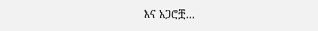እና አጋሮቿ...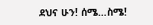ደህና ሁን! ሰሜ…ስሜ!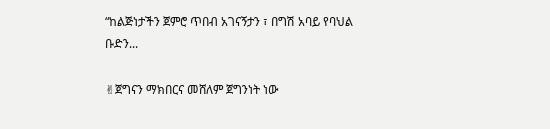“ከልጅነታችን ጀምሮ ጥበብ አገናኝታን ፣ በግሽ አባይ የባህል ቡድን...

✌ጀግናን ማክበርና መሸለም ጀግንነት ነው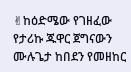✌ከዕድሜው የገዘፈው የታሪኩ ጁዋር ጀግናውን ሙሉጌታ ከበደን የመዘከር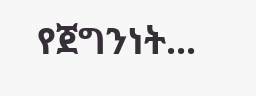የጀግንነት...